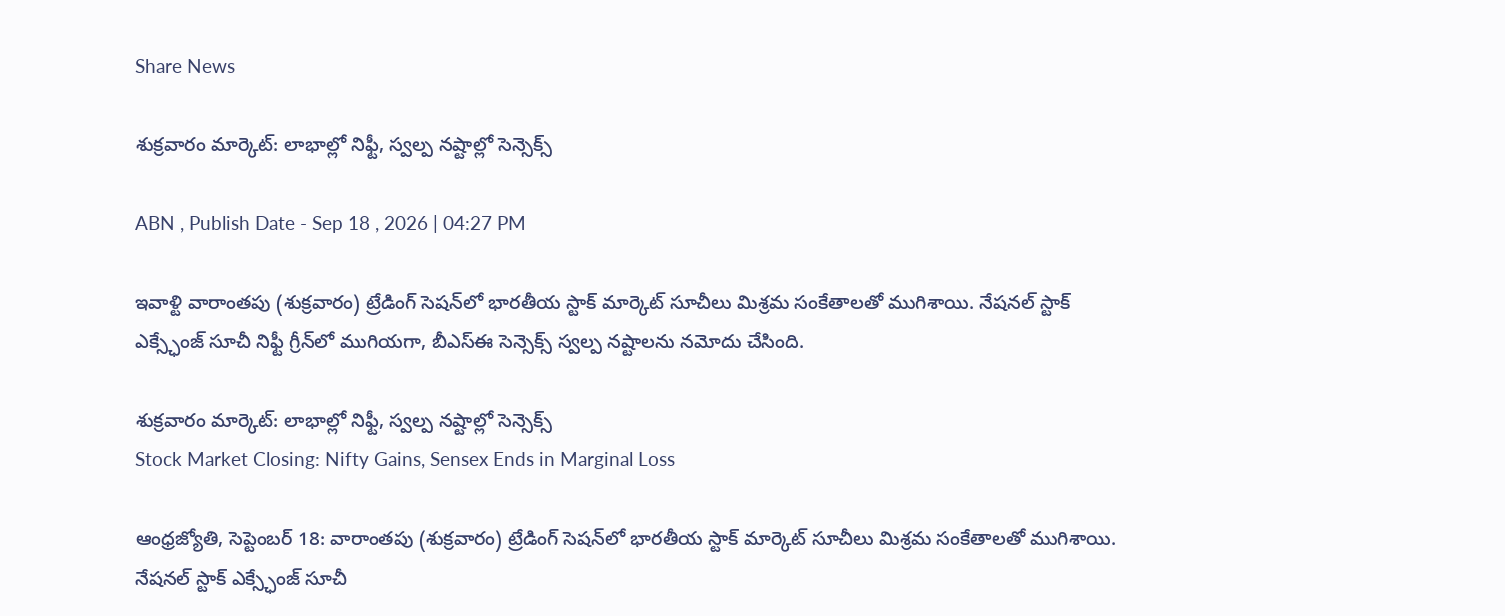Share News

శుక్రవారం మార్కెట్: లాభాల్లో నిఫ్టీ, స్వల్ప నష్టాల్లో సెన్సెక్స్

ABN , Publish Date - Sep 18 , 2026 | 04:27 PM

ఇవాళ్టి వారాంతపు (శుక్రవారం) ట్రేడింగ్ సెషన్‌లో భారతీయ స్టాక్ మార్కెట్ సూచీలు మిశ్రమ సంకేతాలతో ముగిశాయి. నేషనల్ స్టాక్ ఎక్స్ఛేంజ్ సూచీ నిఫ్టీ గ్రీన్‌లో ముగియగా, బీఎస్ఈ సెన్సెక్స్ స్వల్ప నష్టాలను నమోదు చేసింది.

శుక్రవారం మార్కెట్: లాభాల్లో నిఫ్టీ, స్వల్ప నష్టాల్లో సెన్సెక్స్
Stock Market Closing: Nifty Gains, Sensex Ends in Marginal Loss

ఆంధ్రజ్యోతి, సెప్టెంబర్ 18: వారాంతపు (శుక్రవారం) ట్రేడింగ్ సెషన్‌లో భారతీయ స్టాక్ మార్కెట్ సూచీలు మిశ్రమ సంకేతాలతో ముగిశాయి. నేషనల్ స్టాక్ ఎక్స్ఛేంజ్ సూచీ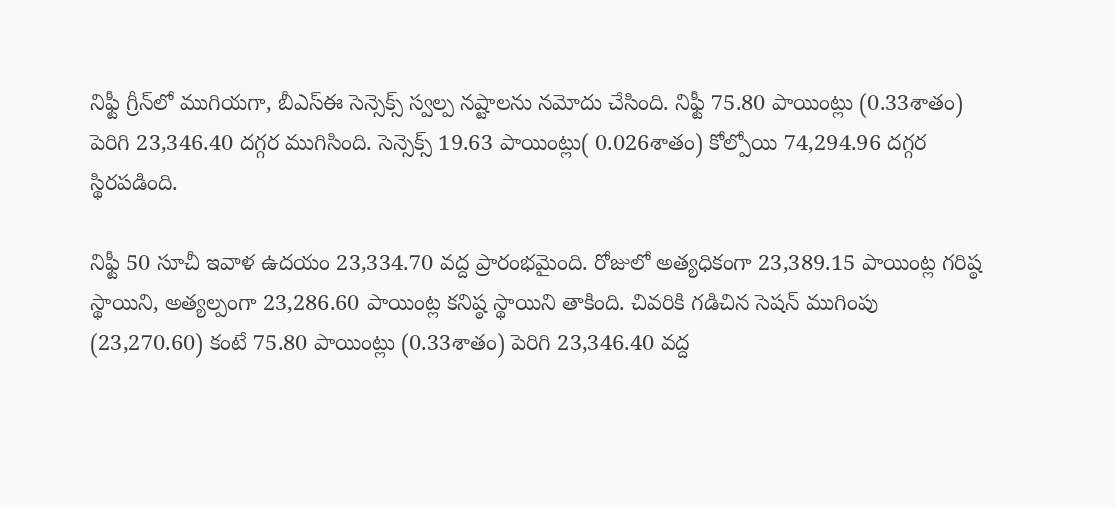నిఫ్టీ గ్రీన్‌లో ముగియగా, బీఎస్ఈ సెన్సెక్స్ స్వల్ప నష్టాలను నమోదు చేసింది. నిఫ్టీ 75.80 పాయింట్లు (0.33శాతం) పెరిగి 23,346.40 దగ్గర ముగిసింది. సెన్సెక్స్ 19.63 పాయింట్లు( 0.026శాతం) కోల్పోయి 74,294.96 దగ్గర స్థిరపడింది.

నిఫ్టీ 50 సూచీ ఇవాళ ఉదయం 23,334.70 వద్ద ప్రారంభమైంది. రోజులో అత్యధికంగా 23,389.15 పాయింట్ల గరిష్ఠ స్థాయిని, అత్యల్పంగా 23,286.60 పాయింట్ల కనిష్ఠ స్థాయిని తాకింది. చివరికి గడిచిన సెషన్ ముగింపు (23,270.60) కంటే 75.80 పాయింట్లు (0.33శాతం) పెరిగి 23,346.40 వద్ద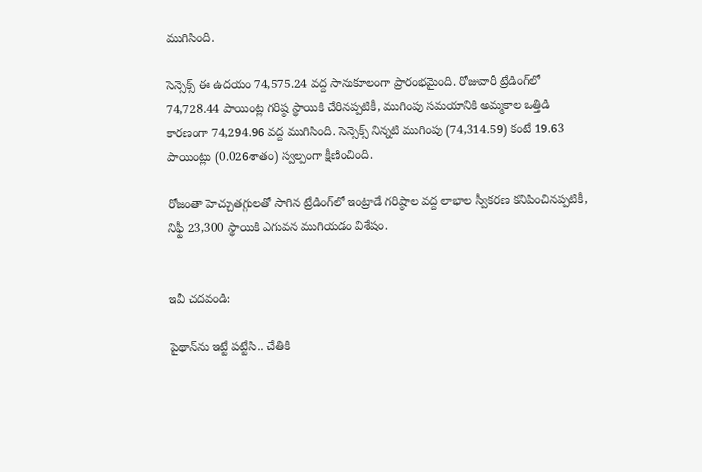ముగిసింది.

సెన్సెక్స్ ఈ ఉదయం 74,575.24 వద్ద సానుకూలంగా ప్రారంభమైంది. రోజువారీ ట్రేడింగ్‌లో 74,728.44 పాయింట్ల గరిష్ఠ స్థాయికి చేరినప్పటికీ, ముగింపు సమయానికి అమ్మకాల ఒత్తిడి కారణంగా 74,294.96 వద్ద ముగిసింది. సెన్సెక్స్ నిన్నటి ముగింపు (74,314.59) కంటే 19.63 పాయింట్లు (0.026శాతం) స్వల్పంగా క్షీణించింది.

రోజంతా హెచ్చుతగ్గులతో సాగిన ట్రేడింగ్‌లో ఇంట్రాడే గరిష్ఠాల వద్ద లాభాల స్వీకరణ కనిపించినప్పటికీ, నిఫ్టీ 23,300 స్థాయికి ఎగువన ముగియడం విశేషం.


ఇవీ చదవండి:

పైథాన్‌ను ఇట్టే పట్టేసి.. చేతికి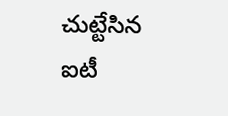చుట్టేసిన ఐటీ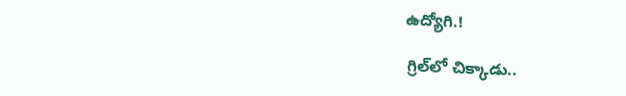ఉద్యోగి.!

గ్రిల్‌లో చిక్కాడు..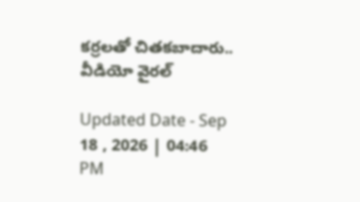కర్రలతో చితకబాదారు.. వీడియో వైరల్

Updated Date - Sep 18 , 2026 | 04:46 PM